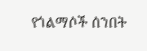የጎልማሶች ሰንበት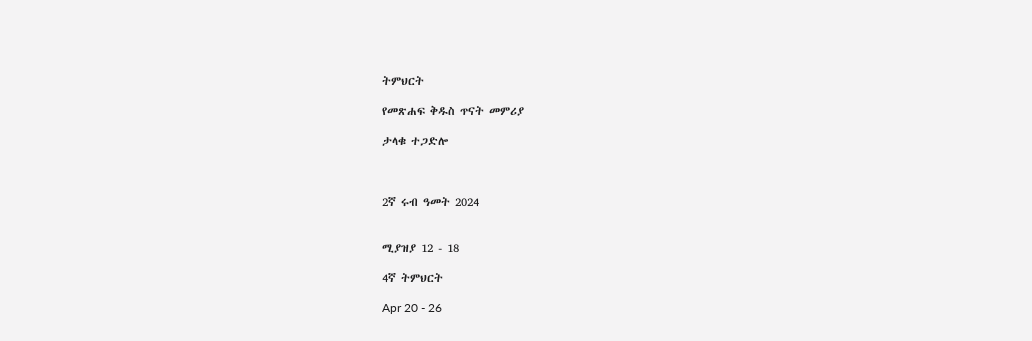ትምህርት

የመጽሐፍ ቅዱስ ጥናት መምሪያ

ታላቁ ተጋድሎ



2ኛ ሩብ ዓመት 2024


ሚያዝያ 12 - 18

4ኛ ትምህርት

Apr 20 - 26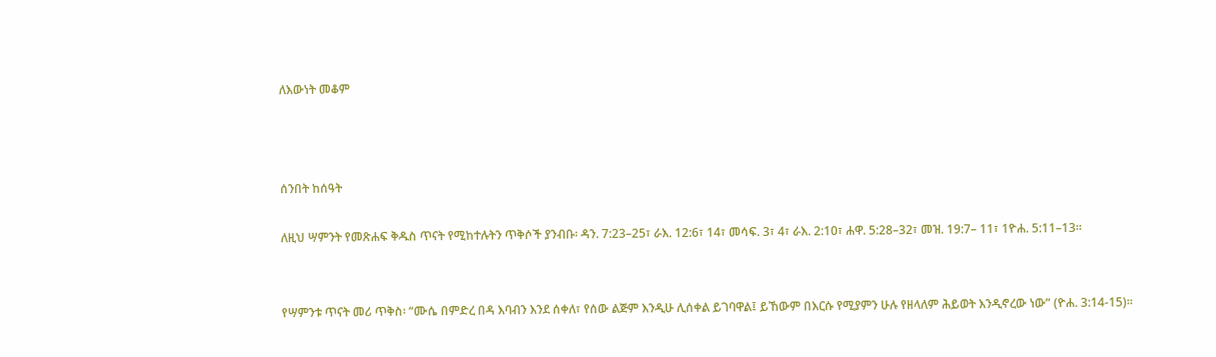ለእውነት መቆም



ሰንበት ከሰዓት

ለዚህ ሣምንት የመጽሐፍ ቅዱስ ጥናት የሚከተሉትን ጥቅሶች ያንብቡ፡ ዳን. 7:23–25፣ ራእ. 12:6፣ 14፣ መሳፍ. 3፣ 4፣ ራእ. 2:10፣ ሐዋ. 5:28–32፣ መዝ. 19:7– 11፣ 1ዮሐ. 5:11–13።


የሣምንቱ ጥናት መሪ ጥቅስ፡ “ሙሴ በምድረ በዳ እባብን እንደ ሰቀለ፣ የሰው ልጅም እንዲሁ ሊሰቀል ይገባዋል፤ ይኸውም በእርሱ የሚያምን ሁሉ የዘላለም ሕይወት እንዲኖረው ነው” (ዮሐ. 3:14-15)።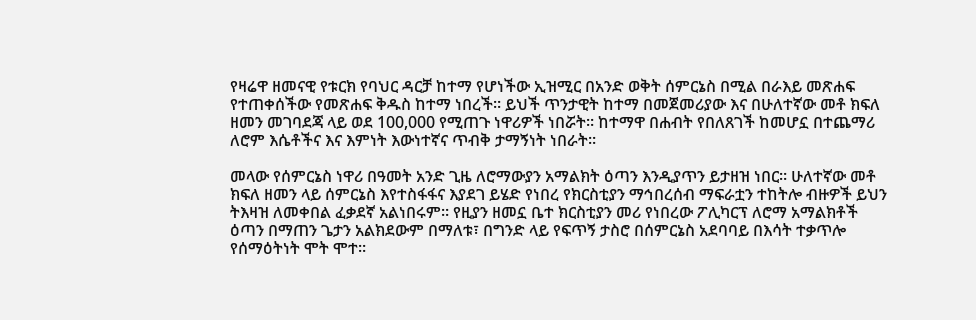የዛሬዋ ዘመናዊ የቱርክ የባህር ዳርቻ ከተማ የሆነችው ኢዝሚር በአንድ ወቅት ሰምርኔስ በሚል በራእይ መጽሐፍ የተጠቀሰችው የመጽሐፍ ቅዱስ ከተማ ነበረች። ይህች ጥንታዊት ከተማ በመጀመሪያው እና በሁለተኛው መቶ ክፍለ ዘመን መገባደጃ ላይ ወደ 100,000 የሚጠጉ ነዋሪዎች ነበሯት። ከተማዋ በሐብት የበለጸገች ከመሆኗ በተጨማሪ ለሮም እሴቶችና እና እምነት እውነተኛና ጥብቅ ታማኝነት ነበራት።

መላው የሰምርኔስ ነዋሪ በዓመት አንድ ጊዜ ለሮማውያን አማልክት ዕጣን እንዲያጥን ይታዘዝ ነበር። ሁለተኛው መቶ ክፍለ ዘመን ላይ ሰምርኔስ እየተስፋፋና እያደገ ይሄድ የነበረ የክርስቲያን ማኅበረሰብ ማፍራቷን ተከትሎ ብዙዎች ይህን ትእዛዝ ለመቀበል ፈቃደኛ አልነበሩም። የዚያን ዘመኗ ቤተ ክርስቲያን መሪ የነበረው ፖሊካርፕ ለሮማ አማልክቶች ዕጣን በማጠን ጌታን አልክደውም በማለቱ፣ በግንድ ላይ የፍጥኝ ታስሮ በሰምርኔስ አደባባይ በእሳት ተቃጥሎ የሰማዕትነት ሞት ሞተ።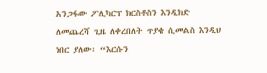አንጋፋው ፖሊካርፕ ክርስቶስን እንዲክድ ለመጨረሻ ጊዜ ለቀረበለት ጥያቄ ሲመልስ እንዲህ ነበር ያለው፡ “እርሱን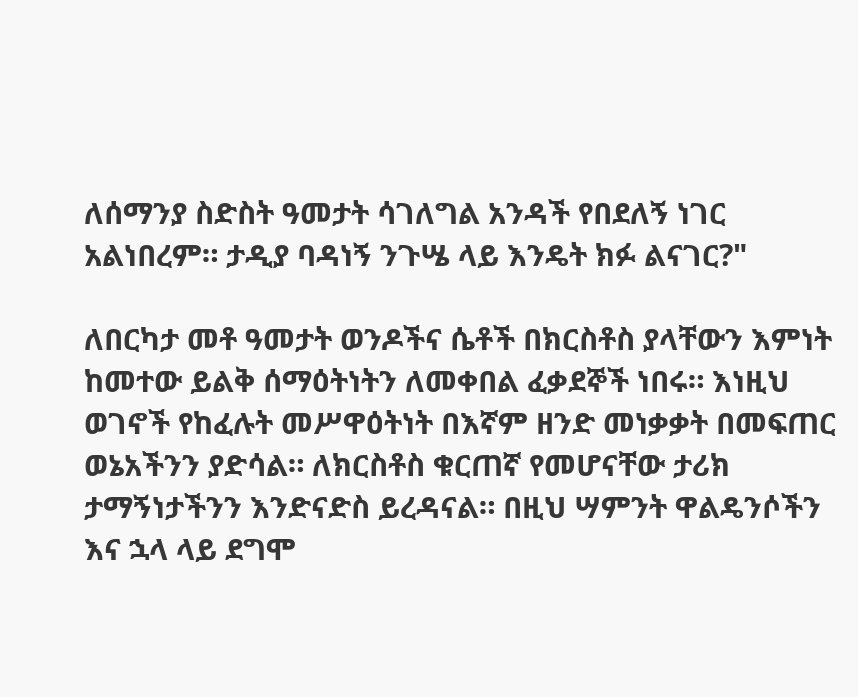ለሰማንያ ስድስት ዓመታት ሳገለግል አንዳች የበደለኝ ነገር አልነበረም። ታዲያ ባዳነኝ ንጉሤ ላይ እንዴት ክፉ ልናገር?"

ለበርካታ መቶ ዓመታት ወንዶችና ሴቶች በክርስቶስ ያላቸውን እምነት ከመተው ይልቅ ሰማዕትነትን ለመቀበል ፈቃደኞች ነበሩ። እነዚህ ወገኖች የከፈሉት መሥዋዕትነት በእኛም ዘንድ መነቃቃት በመፍጠር ወኔአችንን ያድሳል። ለክርስቶስ ቁርጠኛ የመሆናቸው ታሪክ ታማኝነታችንን እንድናድስ ይረዳናል። በዚህ ሣምንት ዋልዴንሶችን እና ኋላ ላይ ደግሞ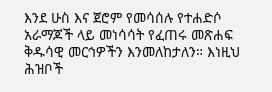እንደ ሁስ እና ጀሮም የመሳሰሉ የተሐድሶ አራማጆች ላይ መነሳሳት የፈጠሩ መጽሐፍ ቅዱሳዊ መርኅዎችን እንመለከታለን። እነዚህ ሕዝቦች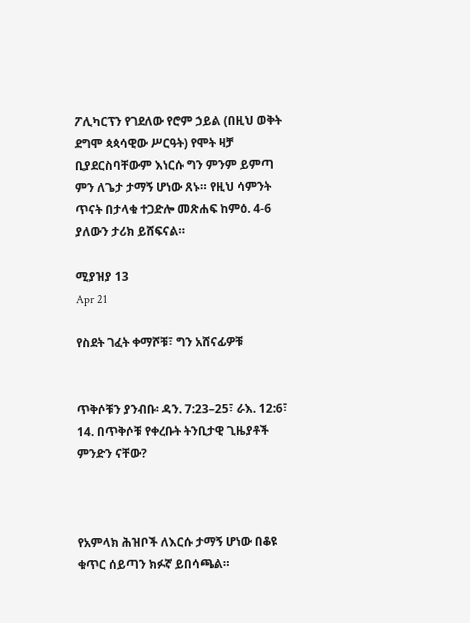ፖሊካርፕን የገደለው የሮም ኃይል (በዚህ ወቅት ደግሞ ጳጳሳዊው ሥርዓት) የሞት ዛቻ ቢያደርስባቸውም እነርሱ ግን ምንም ይምጣ ምን ለጌታ ታማኝ ሆነው ጸኑ። የዚህ ሳምንት ጥናት በታላቁ ተጋድሎ መጽሐፍ ከምዕ. 4-6 ያለውን ታሪክ ይሸፍናል።

ሚያዝያ 13
Apr 21

የስደት ገፈት ቀማሾቹ፣ ግን አሸናፊዎቹ


ጥቅሶቹን ያንብቡ፡ ዳን. 7:23–25፣ ራእ. 12:6፣ 14. በጥቅሶቹ የቀረቡት ትንቢታዊ ጊዜያቶች ምንድን ናቸው?



የአምላክ ሕዝቦች ለእርሱ ታማኝ ሆነው በቆዩ ቁጥር ሰይጣን ክፉኛ ይበሳጫል።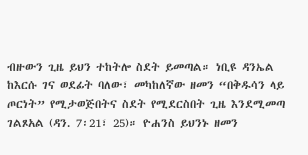ብዙውን ጊዜ ይህን ተከትሎ ስደት ይመጣል። ነቢዩ ዳንኤል ከእርሱ ገና ወደፊት ባለው፣ መካከለኛው ዘመን “በቅዱሳን ላይ ጦርነት” የሚታወጅበትና ስደት የሚደርስበት ጊዜ እንደሚመጣ ገልጾአል (ዳን. 7፡21፣ 25)። ዮሐንስ ይህንኑ ዘመን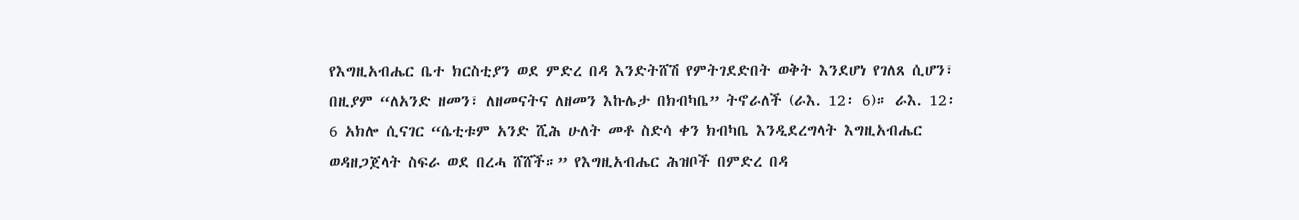የእግዚአብሔር ቤተ ክርስቲያን ወደ ምድረ በዳ እንድትሸሽ የምትገደድበት ወቅት እንደሆነ የገለጸ ሲሆን፣ በዚያም “ለአንድ ዘመን፣ ለዘመናትና ለዘመን እኩሌታ በክብካቤ” ትኖራለች (ራእ. 12፡ 6)። ራእ. 12፡6 አክሎ ሲናገር “ሴቲቱም አንድ ሺሕ ሁለት መቶ ስድሳ ቀን ክብካቤ እንዲደረግላት እግዚአብሔር ወዳዘጋጀላት ስፍራ ወደ በረሓ ሸሸች።” የእግዚአብሔር ሕዝቦች በምድረ በዳ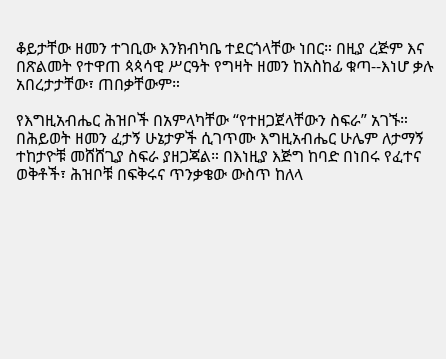ቆይታቸው ዘመን ተገቢው እንክብካቤ ተደርጎላቸው ነበር። በዚያ ረጅም እና በጽልመት የተዋጠ ጳጳሳዊ ሥርዓት የግዛት ዘመን ከአስከፊ ቁጣ--እነሆ ቃሉ አበረታታቸው፣ ጠበቃቸውም።

የእግዚአብሔር ሕዝቦች በአምላካቸው “የተዘጋጀላቸውን ስፍራ” አገኙ። በሕይወት ዘመን ፈታኝ ሁኔታዎች ሲገጥሙ እግዚአብሔር ሁሌም ለታማኝ ተከታዮቹ መሸሸጊያ ስፍራ ያዘጋጃል። በእነዚያ እጅግ ከባድ በነበሩ የፈተና ወቅቶች፣ ሕዝቦቹ በፍቅሩና ጥንቃቄው ውስጥ ከለላ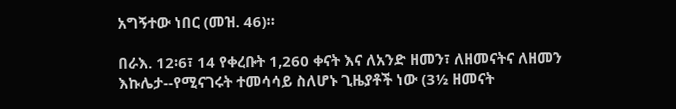አግኝተው ነበር (መዝ. 46)።

በራእ. 12፡6፣ 14 የቀረቡት 1,260 ቀናት እና ለአንድ ዘመን፣ ለዘመናትና ለዘመን እኩሌታ--የሚናገሩት ተመሳሳይ ስለሆኑ ጊዜያቶች ነው (3½ ዘመናት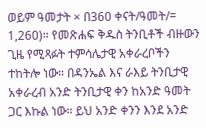ወይም ዓመታት × በ360 ቀናት/ዓመት/= 1,260)። የመጽሐፍ ቅዱስ ትንቢቶች ብዙውን ጊዜ የሚጻፉት ተምሳሌታዊ አቀራረቦችን ተከትሎ ነው። በዳንኤል እና ራእይ ትንቢታዊ አቀራረብ አንድ ትንቢታዊ ቀን ከአንድ ዓመት ጋር እኩል ነው። ይህ አንድ ቀንን እንደ አንድ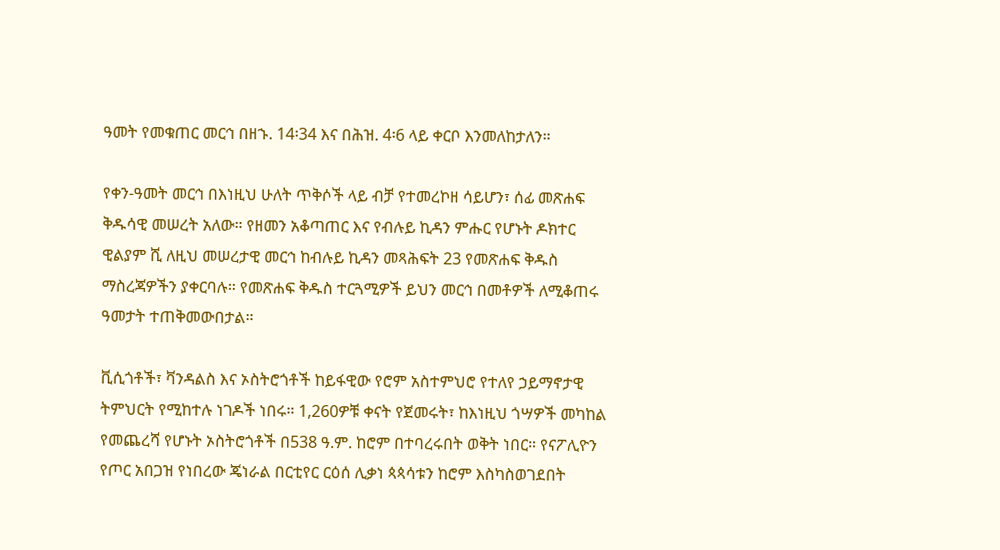ዓመት የመቁጠር መርኅ በዘኁ. 14፡34 እና በሕዝ. 4፡6 ላይ ቀርቦ እንመለከታለን።

የቀን-ዓመት መርኅ በእነዚህ ሁለት ጥቅሶች ላይ ብቻ የተመረኮዘ ሳይሆን፣ ሰፊ መጽሐፍ ቅዱሳዊ መሠረት አለው። የዘመን አቆጣጠር እና የብሉይ ኪዳን ምሑር የሆኑት ዶክተር ዊልያም ሺ ለዚህ መሠረታዊ መርኅ ከብሉይ ኪዳን መጻሕፍት 23 የመጽሐፍ ቅዱስ ማስረጃዎችን ያቀርባሉ። የመጽሐፍ ቅዱስ ተርጓሚዎች ይህን መርኅ በመቶዎች ለሚቆጠሩ ዓመታት ተጠቅመውበታል።

ቪሲጎቶች፣ ቫንዳልስ እና ኦስትሮጎቶች ከይፋዊው የሮም አስተምህሮ የተለየ ኃይማኖታዊ ትምህርት የሚከተሉ ነገዶች ነበሩ። 1,260ዎቹ ቀናት የጀመሩት፣ ከእነዚህ ጎሣዎች መካከል የመጨረሻ የሆኑት ኦስትሮጎቶች በ538 ዓ.ም. ከሮም በተባረሩበት ወቅት ነበር። የናፖሊዮን የጦር አበጋዝ የነበረው ጄነራል በርቲየር ርዕሰ ሊቃነ ጳጳሳቱን ከሮም እስካስወገደበት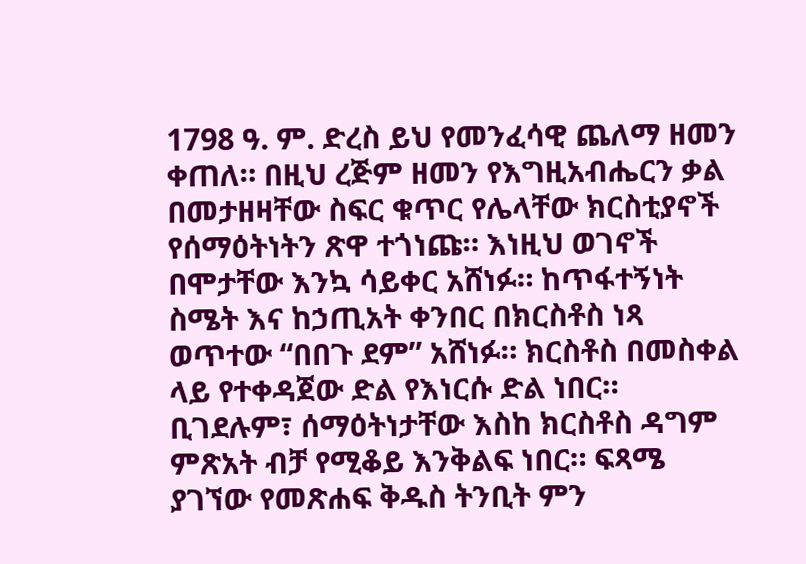1798 ዓ. ም. ድረስ ይህ የመንፈሳዊ ጨለማ ዘመን ቀጠለ። በዚህ ረጅም ዘመን የእግዚአብሔርን ቃል በመታዘዛቸው ስፍር ቁጥር የሌላቸው ክርስቲያኖች የሰማዕትነትን ጽዋ ተጎነጩ። እነዚህ ወገኖች በሞታቸው እንኳ ሳይቀር አሸነፉ። ከጥፋተኝነት ስሜት እና ከኃጢአት ቀንበር በክርስቶስ ነጻ ወጥተው “በበጉ ደም” አሸነፉ። ክርስቶስ በመስቀል ላይ የተቀዳጀው ድል የእነርሱ ድል ነበር። ቢገደሉም፣ ሰማዕትነታቸው እስከ ክርስቶስ ዳግም ምጽአት ብቻ የሚቆይ እንቅልፍ ነበር። ፍጻሜ ያገኘው የመጽሐፍ ቅዱስ ትንቢት ምን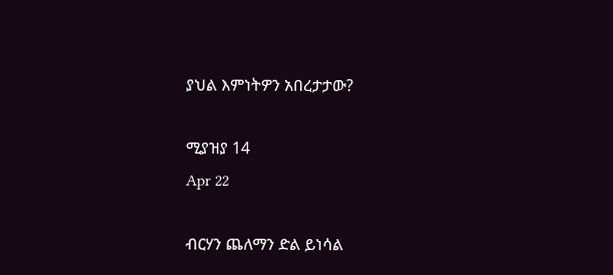ያህል እምነትዎን አበረታታው?

ሚያዝያ 14
Apr 22

ብርሃን ጨለማን ድል ይነሳል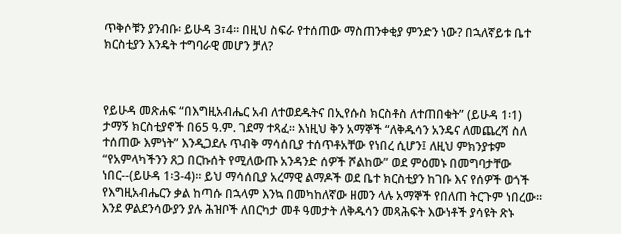ጥቅሶቹን ያንብቡ፡ ይሁዳ 3፣4። በዚህ ስፍራ የተሰጠው ማስጠንቀቂያ ምንድን ነው? በኋለኛይቱ ቤተ ክርስቲያን እንዴት ተግባራዊ መሆን ቻለ?



የይሁዳ መጽሐፍ “በእግዚአብሔር አብ ለተወደዱትና በኢየሱስ ክርስቶስ ለተጠበቁት” (ይሁዳ 1፡1) ታማኝ ክርስቲያኖች በ65 ዓ.ም. ገደማ ተጻፈ። እነዚህ ቅን አማኞች “ለቅዱሳን አንዴና ለመጨረሻ ስለ ተሰጠው እምነት” እንዲጋደሉ ጥብቅ ማሳሰቢያ ተሰጥቶአቸው የነበረ ሲሆን፤ ለዚህ ምክንያቱም “የአምላካችንን ጸጋ በርኩሰት የሚለውጡ አንዳንድ ሰዎች ሾልከው” ወደ ምዕመኑ በመግባታቸው ነበር--(ይሁዳ 1፡3-4)። ይህ ማሳሰቢያ አረማዊ ልማዶች ወደ ቤተ ክርስቲያን ከገቡ እና የሰዎች ወጎች የእግዚአብሔርን ቃል ከጣሱ በኋላም እንኳ በመካከለኛው ዘመን ላሉ አማኞች የበለጠ ትርጉም ነበረው። እንደ ዎልደንሳውያን ያሉ ሕዝቦች ለበርካታ መቶ ዓመታት ለቅዱሳን መጻሕፍት እውነቶች ያሳዩት ጽኑ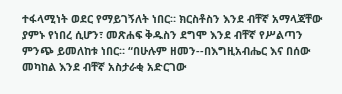ተፋላሚነት ወደር የማይገኝለት ነበር። ክርስቶስን እንደ ብቸኛ አማላጃቸው ያምኑ የነበረ ሲሆን፣ መጽሐፍ ቅዱስን ደግሞ እንደ ብቸኛ የሥልጣን ምንጭ ይመለከቱ ነበር። “በሁሉም ዘመን--በእግዚአብሔር እና በሰው መካከል እንደ ብቸኛ አስታራቂ አድርገው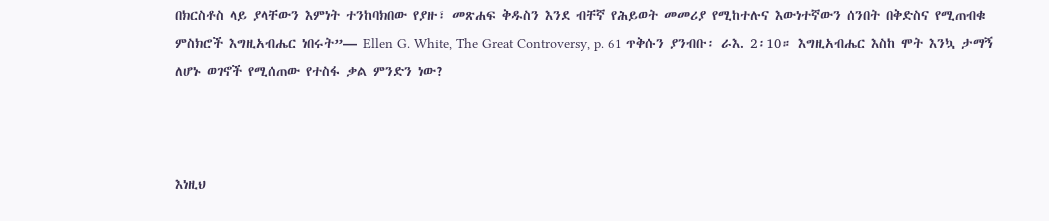በክርስቶስ ላይ ያላቸውን እምነት ተንከባክበው የያዙ፣ መጽሐፍ ቅዱስን እንደ ብቸኛ የሕይወት መመሪያ የሚከተሉና እውነተኛውን ሰንበት በቅድስና የሚጠብቁ ምስክሮች እግዚአብሔር ነበሩት”— Ellen G. White, The Great Controversy, p. 61 ጥቅሱን ያንብቡ፡ ራእ. 2፡10። እግዚአብሔር እስከ ሞት እንኳ ታማኝ ለሆኑ ወገኖች የሚሰጠው የተስፋ ቃል ምንድን ነው?



እነዚህ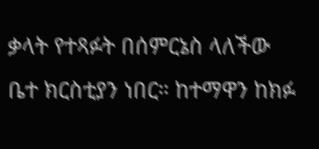ቃላት የተጻፉት በሰምርኔስ ላለችው ቤተ ክርስቲያን ነበር። ከተማዋን ከክፉ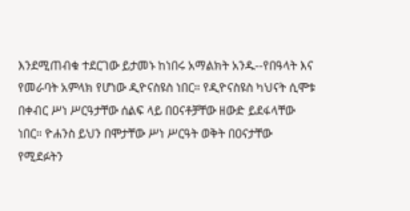እንደሚጠብቁ ተደርገው ይታመኑ ከነበሩ አማልክት አንዱ--የበዓላት እና የመራባት አምላክ የሆነው ዲዮናስዩስ ነበር። የዲዮናስዩስ ካህናት ሲሞቱ በቀብር ሥነ ሥርዓታቸው ሰልፍ ላይ በዐናቶቻቸው ዘውድ ይደፋላቸው ነበር። ዮሐንስ ይህን በሞታቸው ሥነ ሥርዓት ወቅት በዐናታቸው የሚደፉትን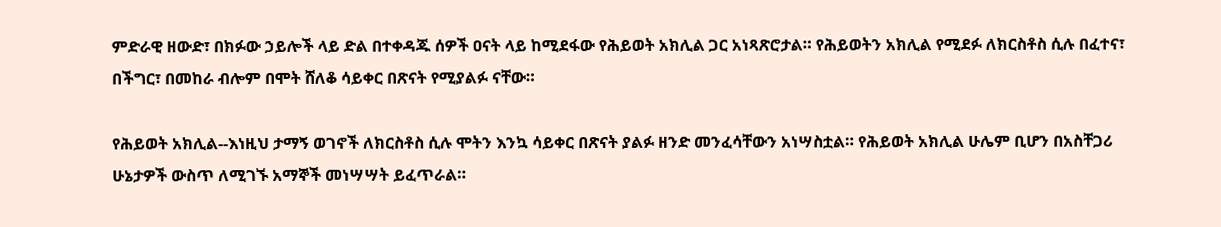ምድራዊ ዘውድ፣ በክፉው ኃይሎች ላይ ድል በተቀዳጁ ሰዎች ዐናት ላይ ከሚደፋው የሕይወት አክሊል ጋር አነጻጽሮታል። የሕይወትን አክሊል የሚደፉ ለክርስቶስ ሲሉ በፈተና፣ በችግር፣ በመከራ ብሎም በሞት ሸለቆ ሳይቀር በጽናት የሚያልፉ ናቸው።

የሕይወት አክሊል--እነዚህ ታማኝ ወገኖች ለክርስቶስ ሲሉ ሞትን እንኳ ሳይቀር በጽናት ያልፉ ዘንድ መንፈሳቸውን አነሣስቷል። የሕይወት አክሊል ሁሌም ቢሆን በአስቸጋሪ ሁኔታዎች ውስጥ ለሚገኙ አማኞች መነሣሣት ይፈጥራል።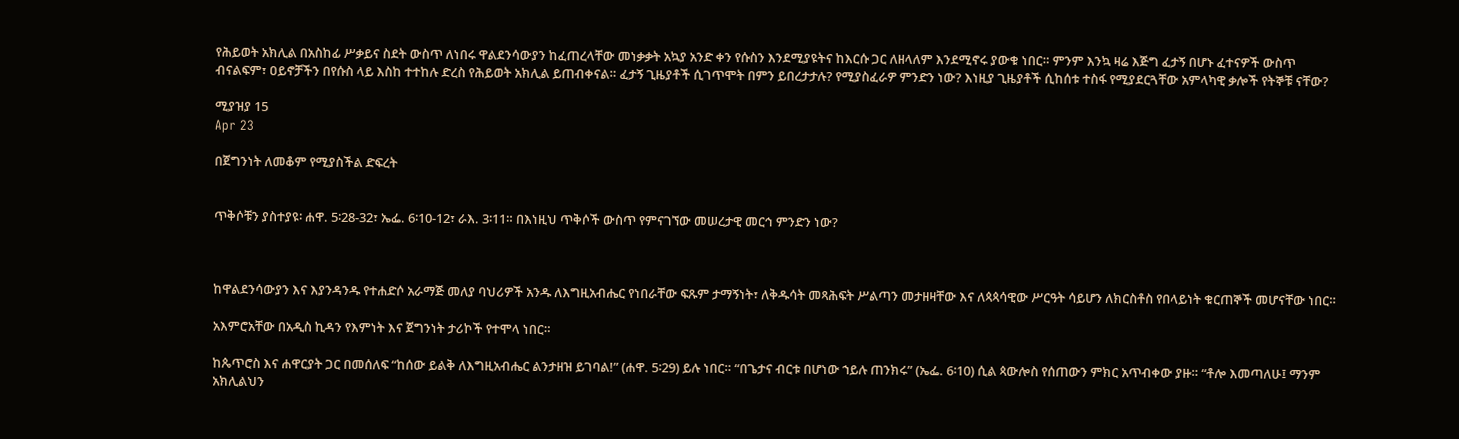የሕይወት አክሊል በአስከፊ ሥቃይና ስደት ውስጥ ለነበሩ ዋልደንሳውያን ከፈጠረላቸው መነቃቃት አኳያ አንድ ቀን የሱስን እንደሚያዩትና ከእርሱ ጋር ለዘላለም እንደሚኖሩ ያውቁ ነበር። ምንም እንኳ ዛሬ እጅግ ፈታኝ በሆኑ ፈተናዎች ውስጥ ብናልፍም፣ ዐይኖቻችን በየሱስ ላይ እስከ ተተከሉ ድረስ የሕይወት አክሊል ይጠብቀናል። ፈታኝ ጊዜያቶች ሲገጥሞት በምን ይበረታታሉ? የሚያስፈራዎ ምንድን ነው? እነዚያ ጊዜያቶች ሲከሰቱ ተስፋ የሚያደርጓቸው አምላካዊ ቃሎች የትኞቹ ናቸው?

ሚያዝያ 15
Apr 23

በጀግንነት ለመቆም የሚያስችል ድፍረት


ጥቅሶቹን ያስተያዩ፡ ሐዋ. 5፡28-32፣ ኤፌ. 6፡10-12፣ ራእ. 3፡11። በእነዚህ ጥቅሶች ውስጥ የምናገኘው መሠረታዊ መርኅ ምንድን ነው?



ከዋልደንሳውያን እና እያንዳንዱ የተሐድሶ አራማጅ መለያ ባህሪዎች አንዱ ለእግዚአብሔር የነበራቸው ፍጹም ታማኝነት፣ ለቅዱሳት መጻሕፍት ሥልጣን መታዘዛቸው እና ለጳጳሳዊው ሥርዓት ሳይሆን ለክርስቶስ የበላይነት ቁርጠኞች መሆናቸው ነበር።

አእምሮአቸው በአዲስ ኪዳን የእምነት እና ጀግንነት ታሪኮች የተሞላ ነበር።

ከጴጥሮስ እና ሐዋርያት ጋር በመሰለፍ “ከሰው ይልቅ ለእግዚአብሔር ልንታዘዝ ይገባል!” (ሐዋ. 5፡29) ይሉ ነበር። “በጌታና ብርቱ በሆነው ኀይሉ ጠንክሩ” (ኤፌ. 6፡10) ሲል ጳውሎስ የሰጠውን ምክር አጥብቀው ያዙ። “ቶሎ እመጣለሁ፤ ማንም አክሊልህን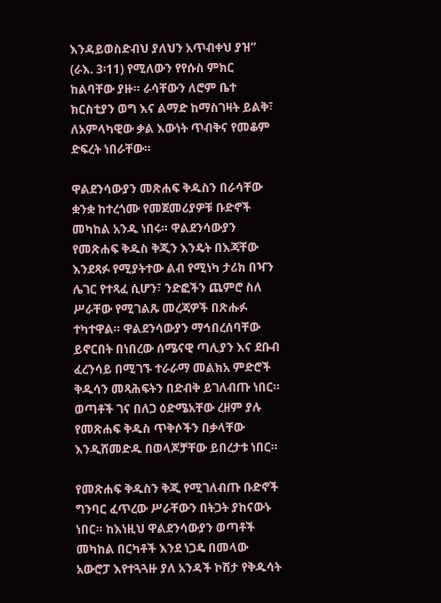እንዳይወስድብህ ያለህን አጥብቀህ ያዝ” (ራእ. 3፡11) የሚለውን የየሱስ ምክር ከልባቸው ያዙ። ራሳቸውን ለሮም ቤተ ክርስቲያን ወግ እና ልማድ ከማስገዛት ይልቅ፣ ለአምላካዊው ቃል እውነት ጥብቅና የመቆም ድፍረት ነበራቸው።

ዋልደንሳውያን መጽሐፍ ቅዱስን በራሳቸው ቋንቋ ከተረጎሙ የመጀመሪያዎቹ ቡድኖች መካከል አንዱ ነበሩ። ዋልደንሳውያን የመጽሐፍ ቅዱስ ቅጂን እንዴት በእጃቸው እንደጻፉ የሚያትተው ልብ የሚነካ ታሪክ በዣን ሌገር የተጻፈ ሲሆን፣ ንድፎችን ጨምሮ ስለ ሥራቸው የሚገልጹ መረጃዎች በጽሑፉ ተካተዋል። ዋልደንሳውያን ማኅበረሰባቸው ይኖርበት በነበረው ሰሜናዊ ጣሊያን እና ደቡብ ፈረንሳይ በሚገኙ ተራራማ መልክአ ምድሮች ቅዱሳን መጻሕፍትን በድብቅ ይገለብጡ ነበር። ወጣቶች ገና በለጋ ዕድሜአቸው ረዘም ያሉ የመጽሐፍ ቅዱስ ጥቅሶችን በቃላቸው እንዲሸመድዱ በወላጆቻቸው ይበረታቱ ነበር።

የመጽሐፍ ቅዱስን ቅጂ የሚገለብጡ ቡድኖች ግንባር ፈጥረው ሥራቸውን በትጋት ያከናውኑ ነበር። ከእነዚህ ዋልደንሳውያን ወጣቶች መካከል በርካቶች እንደ ነጋዴ በመላው አውሮፓ እየተጓጓዙ ያለ አንዳች ኮሽታ የቅዱሳት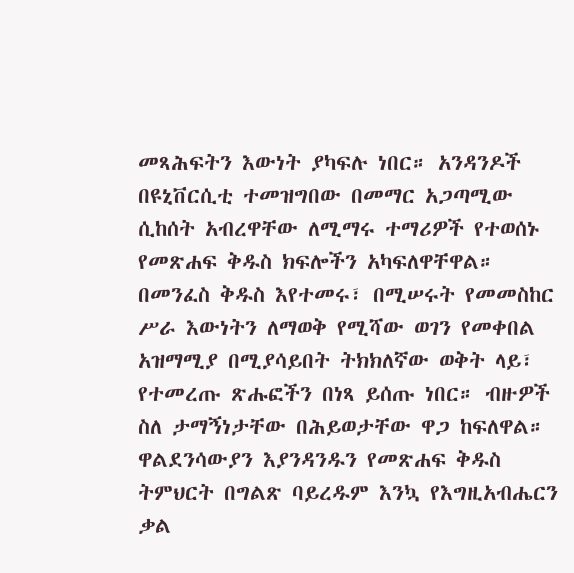መጻሕፍትን እውነት ያካፍሉ ነበር። አንዳንዶች በዩኒቨርሲቲ ተመዝግበው በመማር አጋጣሚው ሲከሰት አብረዋቸው ለሚማሩ ተማሪዎች የተወሰኑ የመጽሐፍ ቅዱስ ክፍሎችን አካፍለዋቸዋል። በመንፈስ ቅዱስ እየተመሩ፣ በሚሠሩት የመመስከር ሥራ እውነትን ለማወቅ የሚሻው ወገን የመቀበል አዝማሚያ በሚያሳይበት ትክክለኛው ወቅት ላይ፣ የተመረጡ ጽሑፎችን በነጻ ይሰጡ ነበር። ብዙዎች ስለ ታማኝነታቸው በሕይወታቸው ዋጋ ከፍለዋል። ዋልደንሳውያን እያንዳንዱን የመጽሐፍ ቅዱስ ትምህርት በግልጽ ባይረዱም እንኳ የእግዚአብሔርን ቃል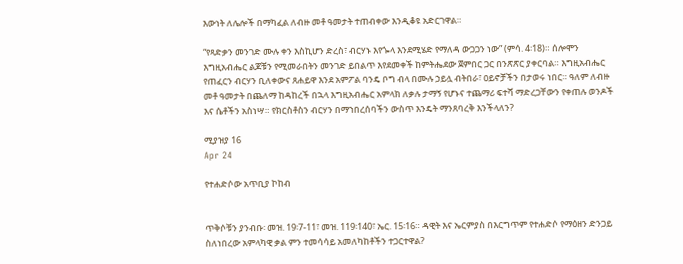እውነት ለሌሎች በማካፈል ለብዙ መቶ ዓመታት ተጠብቀው እንዲቆዩ አድርገዋል።

“የጻድቃን መንገድ ሙሉ ቀን እስኪሆን ድረስ፣ ብርሃኑ እየጐላ እንደሚሄድ የማለዳ ውጋጋን ነው” (ምሳ. 4፡18)። ሰሎሞን እግዚአብሔር ልጆቹን የሚመራበትን መንገድ ይበልጥ እየደመቀች ከምትሔደው ጀምበር ጋር በንጽጽር ያቀርባል። እግዚአብሔር የጠፈርን ብርሃን ቢለቀውና ጸሐይዋ እንደ አምፖል ባንዴ ቦግ ብላ በሙሉ ኃይሏ ብትበራ፣ ዐይኖቻችን በታወሩ ነበር። ዓለም ለብዙ መቶ ዓመታት በጨለማ ከዳከረች በኋላ እግዚአብሔር አምላክ ለቃሉ ታማኝ የሆኑና ተጨማሪ ፍተሻ ማድረጋቸውን የቀጠሉ ወንዶች እና ሴቶችን አስነሣ። የክርስቶስን ብርሃን በማኀበረሰባችን ውስጥ እንዴት ማንጸባረቅ እንችላለን?

ሚያዝያ 16
Apr 24

የተሐድሶው አጥቢያ ኮከብ


ጥቅሶቹን ያንብቡ፡ መዝ. 19፡7-11፣ መዝ. 119፡140፣ ኤር. 15፡16። ዳዊት እና ኤርምያስ በእርግጥም የተሐድሶ የማዕዘን ድንጋይ ስለነበረው አምላካዊ ቃል ምን ተመሳሳይ አመለካከቶችን ተጋርተዋል?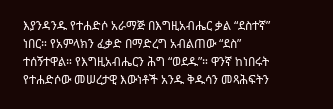እያንዳንዱ የተሐድሶ አራማጅ በእግዚአብሔር ቃል “ደስተኛ” ነበር። የአምላክን ፈቃድ በማድረግ አብልጠው “ደስ” ተሰኝተዋል። የእግዚአብሔርን ሕግ “ወደዱ”። ዋንኛ ከነበሩት የተሐድሶው መሠረታዊ እውነቶች አንዱ ቅዱሳን መጻሕፍትን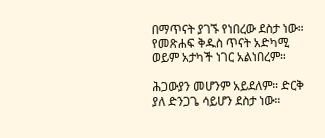በማጥናት ያገኙ የነበረው ደስታ ነው። የመጽሐፍ ቅዱስ ጥናት አድካሚ ወይም አታካች ነገር አልነበረም።

ሕጋውያን መሆንም አይደለም። ድርቅ ያለ ድንጋጌ ሳይሆን ደስታ ነው።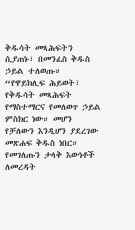ቅዱሳት መጻሕፍትን ሲያጠኑ፣ በመንፈስ ቅዱስ ኃይል ተለወጡ። “የዋይክሊፍ ሕይወት፣ የቅዱሳት መጻሕፍት የማስተማርና የመለወጥ ኃይል ምስክር ነው። መሆን የቻለውን እንዲሆን ያደረገው መጽሐፍ ቅዱስ ነበር። የመገለጡን ታላቅ እውነቶች ለመረዳት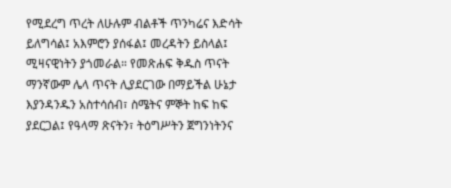የሚደረግ ጥረት ለሁሉም ብልቶች ጥንካሬና እድሳት ይለግሳል፤ አእምሮን ያሰፋል፤ መረዳትን ይስላል፤ ሚዛናዊነትን ያጎመራል። የመጽሐፍ ቅዱስ ጥናት ማንኛውም ሌላ ጥናት ሊያደርገው በማይችል ሁኔታ እያንዳንዱን አስተሳሰብ፣ ስሜትና ምኞት ከፍ ከፍ ያደርጋል፤ የዓላማ ጽናትን፣ ትዕግሥትን ጀግንነትንና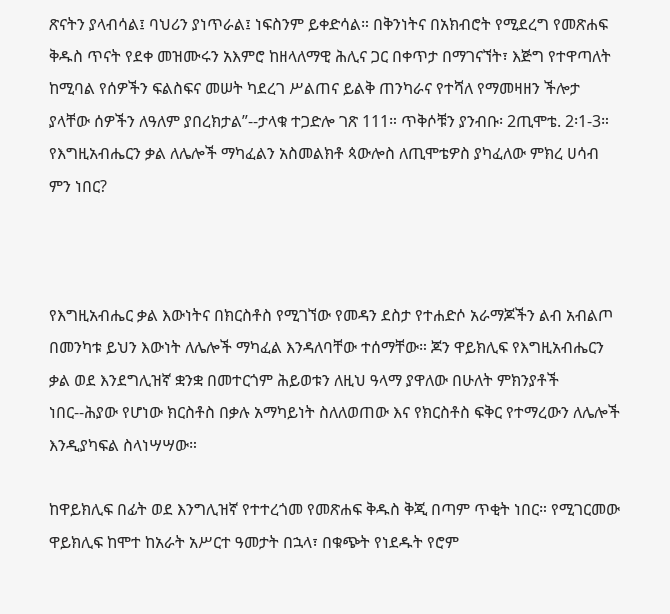ጽናትን ያላብሳል፤ ባህሪን ያነጥራል፤ ነፍስንም ይቀድሳል። በቅንነትና በአክብሮት የሚደረግ የመጽሐፍ ቅዱስ ጥናት የደቀ መዝሙሩን አእምሮ ከዘላለማዊ ሕሊና ጋር በቀጥታ በማገናኘት፣ እጅግ የተዋጣለት ከሚባል የሰዎችን ፍልስፍና መሠት ካደረገ ሥልጠና ይልቅ ጠንካራና የተሻለ የማመዛዘን ችሎታ ያላቸው ሰዎችን ለዓለም ያበረክታል”--ታላቁ ተጋድሎ ገጽ 111። ጥቅሶቹን ያንብቡ፡ 2ጢሞቴ. 2፡1-3። የእግዚአብሔርን ቃል ለሌሎች ማካፈልን አስመልክቶ ጳውሎስ ለጢሞቴዎስ ያካፈለው ምክረ ሀሳብ ምን ነበር?



የእግዚአብሔር ቃል እውነትና በክርስቶስ የሚገኘው የመዳን ደስታ የተሐድሶ አራማጆችን ልብ አብልጦ በመንካቱ ይህን እውነት ለሌሎች ማካፈል እንዳለባቸው ተሰማቸው። ጆን ዋይክሊፍ የእግዚአብሔርን ቃል ወደ እንደግሊዝኛ ቋንቋ በመተርጎም ሕይወቱን ለዚህ ዓላማ ያዋለው በሁለት ምክንያቶች ነበር--ሕያው የሆነው ክርስቶስ በቃሉ አማካይነት ስለለወጠው እና የክርስቶስ ፍቅር የተማረውን ለሌሎች እንዲያካፍል ስላነሣሣው።

ከዋይክሊፍ በፊት ወደ እንግሊዝኛ የተተረጎመ የመጽሐፍ ቅዱስ ቅጂ በጣም ጥቂት ነበር። የሚገርመው ዋይክሊፍ ከሞተ ከአራት አሥርተ ዓመታት በኋላ፣ በቁጭት የነደዱት የሮም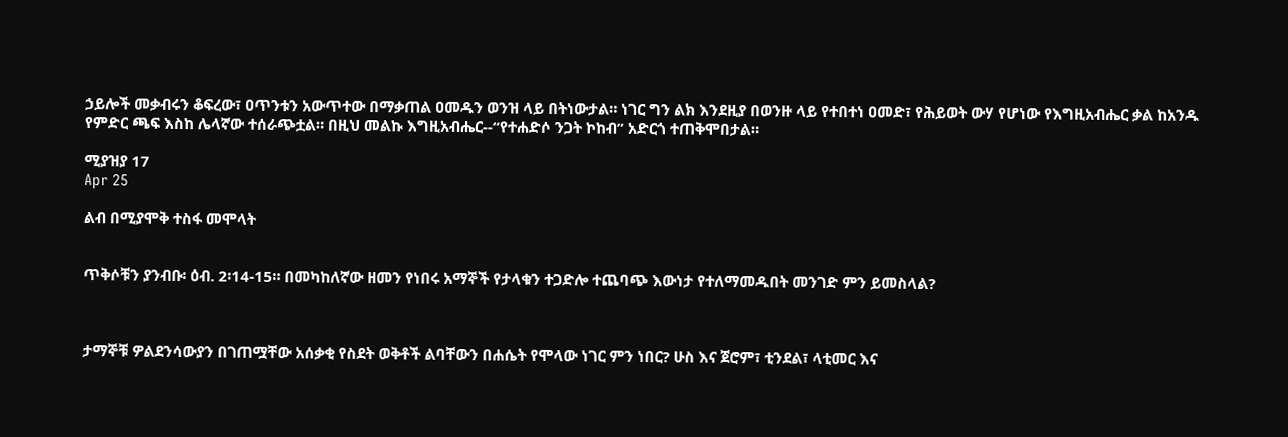ኃይሎች መቃብሩን ቆፍረው፣ ዐጥንቱን አውጥተው በማቃጠል ዐመዱን ወንዝ ላይ በትነውታል። ነገር ግን ልክ እንደዚያ በወንዙ ላይ የተበተነ ዐመድ፣ የሕይወት ውሃ የሆነው የእግዚአብሔር ቃል ከአንዱ የምድር ጫፍ እስከ ሌላኛው ተሰራጭቷል። በዚህ መልኩ እግዚአብሔር--“የተሐድሶ ንጋት ኮከብ” አድርጎ ተጠቅሞበታል።

ሚያዝያ 17
Apr 25

ልብ በሚያሞቅ ተስፋ መሞላት


ጥቅሶቹን ያንብቡ፡ ዕብ. 2፡14-15። በመካከለኛው ዘመን የነበሩ አማኞች የታላቁን ተጋድሎ ተጨባጭ እውነታ የተለማመዱበት መንገድ ምን ይመስላል?



ታማኞቹ ዎልደንሳውያን በገጠሟቸው አሰቃቂ የስደት ወቅቶች ልባቸውን በሐሴት የሞላው ነገር ምን ነበር? ሁስ እና ጀሮም፣ ቲንደል፣ ላቲመር እና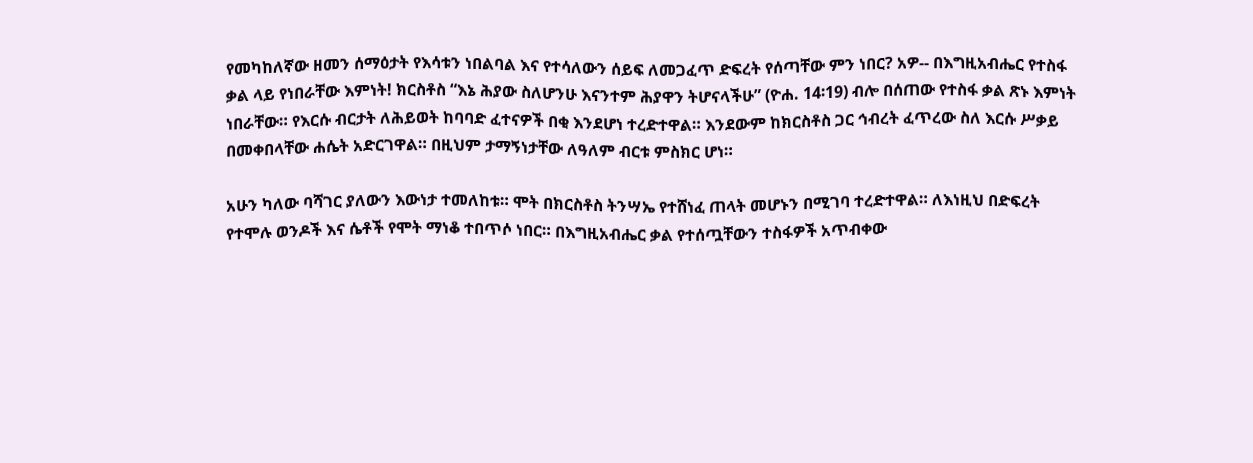የመካከለኛው ዘመን ሰማዕታት የእሳቱን ነበልባል እና የተሳለውን ሰይፍ ለመጋፈጥ ድፍረት የሰጣቸው ምን ነበር? አዎ-- በእግዚአብሔር የተስፋ ቃል ላይ የነበራቸው እምነት! ክርስቶስ “እኔ ሕያው ስለሆንሁ እናንተም ሕያዋን ትሆናላችሁ” (ዮሐ. 14፡19) ብሎ በሰጠው የተስፋ ቃል ጽኑ እምነት ነበራቸው። የእርሱ ብርታት ለሕይወት ከባባድ ፈተናዎች በቂ እንደሆነ ተረድተዋል። እንደውም ከክርስቶስ ጋር ኅብረት ፈጥረው ስለ እርሱ ሥቃይ በመቀበላቸው ሐሴት አድርገዋል። በዚህም ታማኝነታቸው ለዓለም ብርቱ ምስክር ሆነ።

አሁን ካለው ባሻገር ያለውን እውነታ ተመለከቱ። ሞት በክርስቶስ ትንሣኤ የተሸነፈ ጠላት መሆኑን በሚገባ ተረድተዋል። ለእነዚህ በድፍረት የተሞሉ ወንዶች እና ሴቶች የሞት ማነቆ ተበጥሶ ነበር። በእግዚአብሔር ቃል የተሰጧቸውን ተስፋዎች አጥብቀው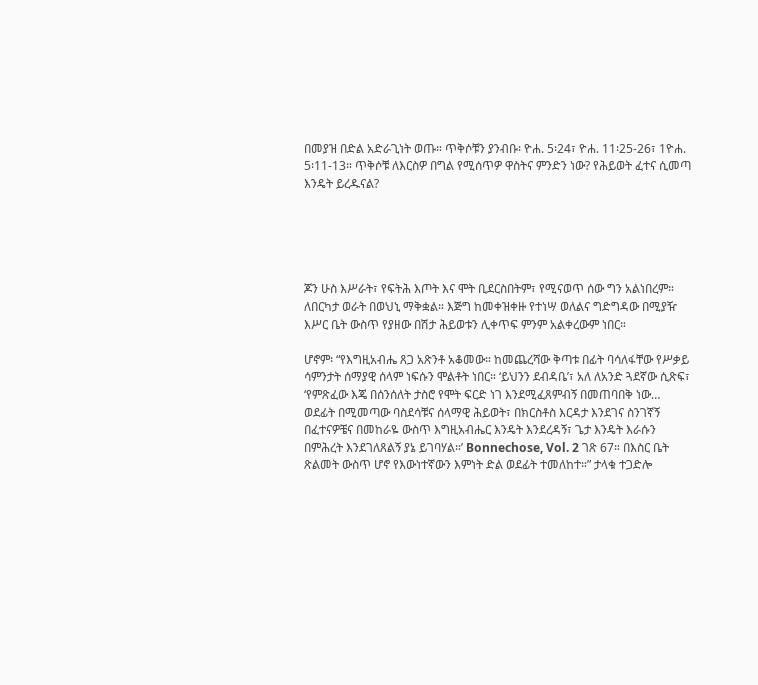በመያዝ በድል አድራጊነት ወጡ። ጥቅሶቹን ያንብቡ፡ ዮሐ. 5፡24፣ ዮሐ. 11፡25-26፣ 1ዮሐ. 5፡11-13። ጥቅሶቹ ለእርስዎ በግል የሚሰጥዎ ዋስትና ምንድን ነው? የሕይወት ፈተና ሲመጣ እንዴት ይረዱናል?





ጆን ሁስ እሥራት፣ የፍትሕ እጦት እና ሞት ቢደርስበትም፣ የሚናወጥ ሰው ግን አልነበረም። ለበርካታ ወራት በወህኒ ማቅቋል። እጅግ ከመቀዝቀዙ የተነሣ ወለልና ግድግዳው በሚያዥ እሥር ቤት ውስጥ የያዘው በሽታ ሕይወቱን ሊቀጥፍ ምንም አልቀረውም ነበር።

ሆኖም፡ “የእግዚአብሔ ጸጋ አጽንቶ አቆመው። ከመጨረሻው ቅጣቱ በፊት ባሳለፋቸው የሥቃይ ሳምንታት ሰማያዊ ሰላም ነፍሱን ሞልቶት ነበር። ‘ይህንን ደብዳቤ’፣ አለ ለአንድ ጓደኛው ሲጽፍ፣ ‘የምጽፈው እጄ በሰንሰለት ታስሮ የሞት ፍርድ ነገ እንደሚፈጸምብኝ በመጠባበቅ ነው… ወደፊት በሚመጣው ባስደሳቹና ሰላማዊ ሕይወት፣ በክርስቶስ እርዳታ እንደገና ስንገኛኝ በፈተናዎቼና በመከራዬ ውስጥ እግዚአብሔር እንዴት እንደረዳኝ፣ ጌታ እንዴት እራሱን በምሕረት እንደገለጸልኝ ያኔ ይገባሃል።’ Bonnechose, Vol. 2 ገጽ 67። በእስር ቤት ጽልመት ውስጥ ሆኖ የእውነተኛውን እምነት ድል ወደፊት ተመለከተ።” ታላቁ ተጋድሎ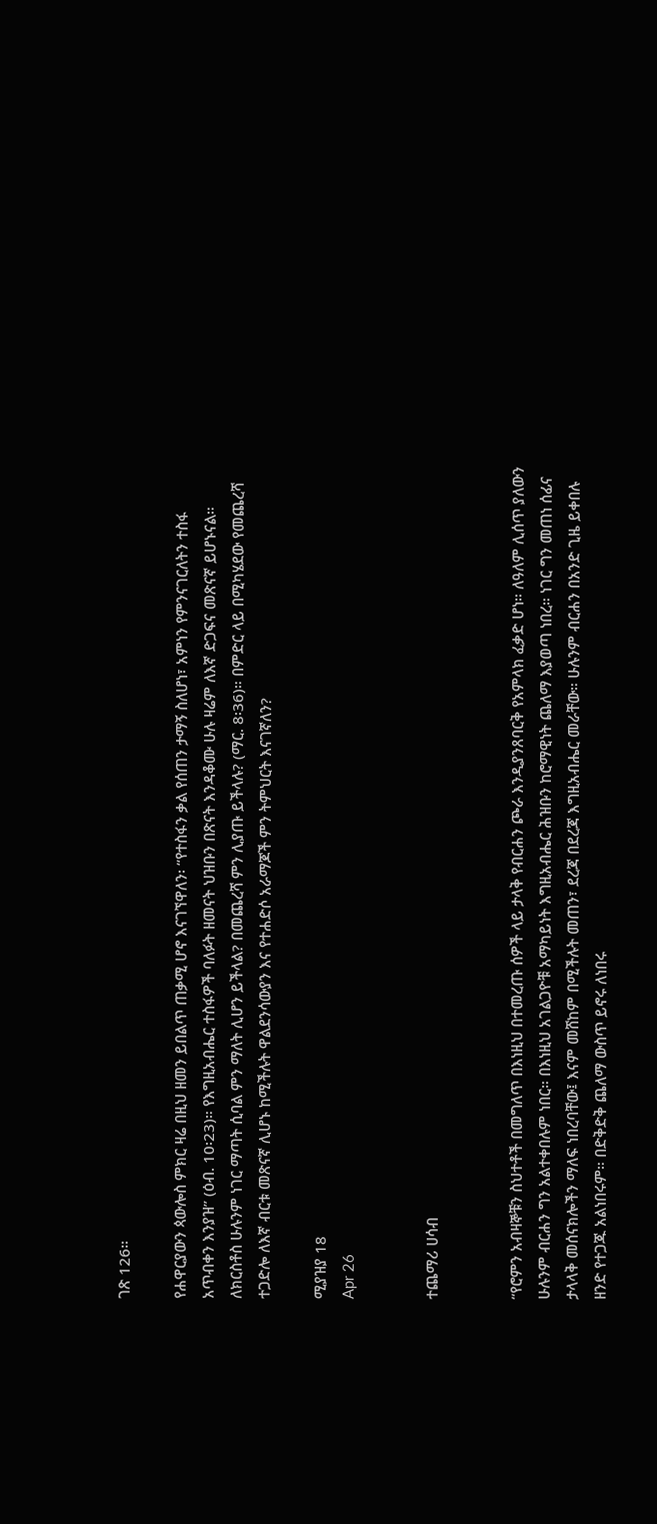ገጽ 126።

የሐዋርያውን ጳውሎስ ምክር ዛሬ በዚህ ዘመን ይበልጥ ጠቃሚ ሆኖ እናገኘዋለን፡ “የተስፋን ቃል የሰጠን ታማኝ ስለሆነ፣ አምነን የምንናገርለትን ተስፋ አጥብቀን እንያዝ” (ዕብ. 10፡23)። የእግዚአብሔር ተስፋዎች ባለፉት ዘመናት ህዝቡን በጽናት እንዳቆሙ ሁሉ ዛሬም ለእኛ ድጋፍና መጽናኛ ይሆኑናል። ለክርስቶስ ሁሉንም ነገር ማጣት ሲባል ምን ማለት ሊሆን ይችላል? በመጨረሻ ምን ሊያጡ ይችላሉ? (ማር. 8፡36)። በምድር ላይ በሚካሄደው የመጨረሻ ተጋድሎ ለእኛ ብርቱ መጽናኛ ሊሆኑ ከሚችሉት ዋልደንሳውያን እና የተሐድሶ አራማጆች ምን ትምህርት እናገኛለን?

ሚያዝያ 18
Apr 26


ተጨማሪ ሀሳብ


“የሮምን አብዛኞቹን ስህተቶች በመግለጥ በእነዚህ በተመረጡ ሰዎች ላይ ታላቅ የብርሐን ጮራ እንዲያንጸባርቅ የአምላክ ፈቃድ ሆነ። ለዓለም ሊሰጥ ያለውን ሁሉንም ብርሐን ግን አልተቀበሉም ነበር። በእነዚህ አገልጋዮቹ አማካይነት እግዚአብሔር ሕዝቡን ከሮማዊነት ጨለማ እያወጣ ነበረ። ነገር ግን መጠነ ሰፊና ታላላቅ መሰናክሎችን ማለፍ ነበረባቸው፤ እናም መሸከም በሚችሉት መጠን፣ ደረጃ በደረጃ እግዚአብሔር መራቸው። ሁሉንም ብርሐን በአንድ ጊዜ ይቀበሉ ዘንድ የተጋጁ አልነበሩም። በድቅድቅ ጨለማ ውስጥ ይኖሩ ለነበሩ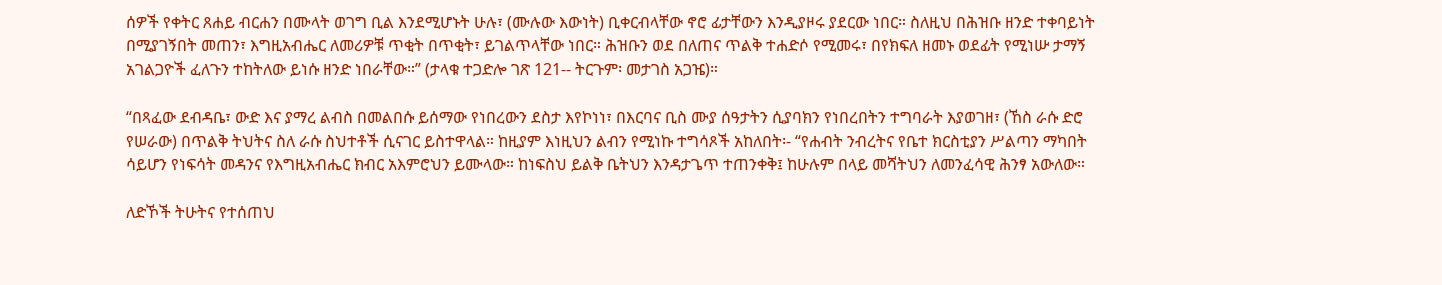ሰዎች የቀትር ጸሐይ ብርሐን በሙላት ወገግ ቢል እንደሚሆኑት ሁሉ፣ (ሙሉው እውነት) ቢቀርብላቸው ኖሮ ፊታቸውን እንዲያዞሩ ያደርው ነበር። ስለዚህ በሕዝቡ ዘንድ ተቀባይነት በሚያገኝበት መጠን፣ እግዚአብሔር ለመሪዎቹ ጥቂት በጥቂት፣ ይገልጥላቸው ነበር። ሕዝቡን ወደ በለጠና ጥልቅ ተሐድሶ የሚመሩ፣ በየክፍለ ዘመኑ ወደፊት የሚነሡ ታማኝ አገልጋዮች ፈለጉን ተከትለው ይነሱ ዘንድ ነበራቸው።” (ታላቁ ተጋድሎ ገጽ 121-- ትርጉም፡ መታገስ አጋዤ)።

“በጻፈው ደብዳቤ፣ ውድ እና ያማረ ልብስ በመልበሱ ይሰማው የነበረውን ደስታ እየኮነነ፣ በእርባና ቢስ ሙያ ሰዓታትን ሲያባክን የነበረበትን ተግባራት እያወገዘ፣ (ኸስ ራሱ ድሮ የሠራው) በጥልቅ ትህትና ስለ ራሱ ስህተቶች ሲናገር ይስተዋላል። ከዚያም እነዚህን ልብን የሚነኩ ተግሳጾች አከለበት፡- “የሐብት ንብረትና የቤተ ክርስቲያን ሥልጣን ማካበት ሳይሆን የነፍሳት መዳንና የእግዚአብሔር ክብር አእምሮህን ይሙላው። ከነፍስህ ይልቅ ቤትህን እንዳታጌጥ ተጠንቀቅ፤ ከሁሉም በላይ መሻትህን ለመንፈሳዊ ሕንፃ አውለው።

ለድኾች ትሁትና የተሰጠህ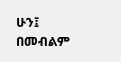ሁን፤ በመብልም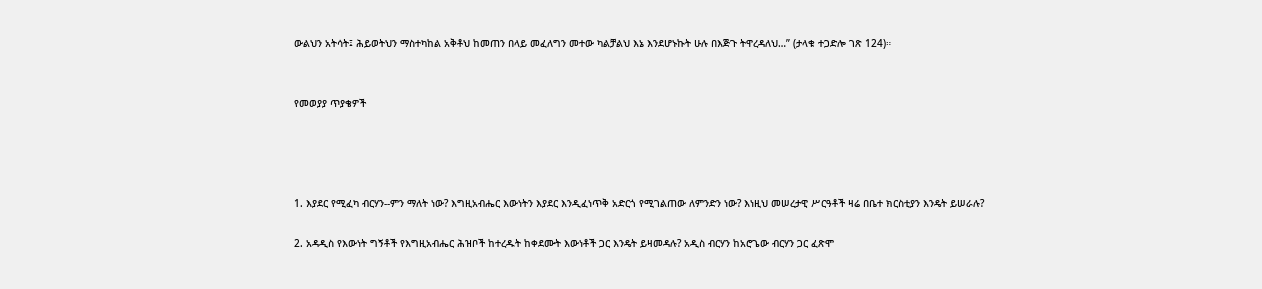ውልህን አትሳት፤ ሕይወትህን ማስተካከል አቅቶህ ከመጠን በላይ መፈለግን መተው ካልቻልህ እኔ እንደሆኑኩት ሁሉ በእጅጉ ትዋረዳለህ…” (ታላቁ ተጋድሎ ገጽ 124)።


የመወያያ ጥያቄዎች




1. እያደር የሚፈካ ብርሃን--ምን ማለት ነው? እግዚአብሔር እውነትን እያደር እንዲፈነጥቅ አድርጎ የሚገልጠው ለምንድን ነው? እነዚህ መሠረታዊ ሥርዓቶች ዛሬ በቤተ ክርስቲያን እንዴት ይሠራሉ?

2. አዳዲስ የእውነት ግኝቶች የእግዚአብሔር ሕዝቦች ከተረዱት ከቀደሙት እውነቶች ጋር እንዴት ይዛመዳሉ? አዲስ ብርሃን ከአሮጌው ብርሃን ጋር ፈጽሞ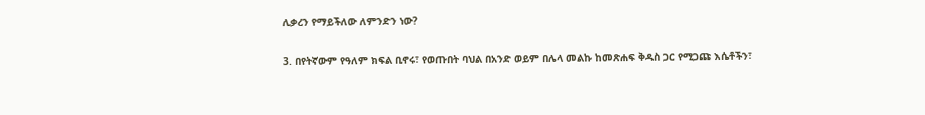ሊቃረን የማይችለው ለምንድን ነው?

3. በየትኛውም የዓለም ክፍል ቢኖሩ፣ የወጡበት ባህል በአንድ ወይም በሌላ መልኩ ከመጽሐፍ ቅዱስ ጋር የሚጋጩ እሴቶችን፣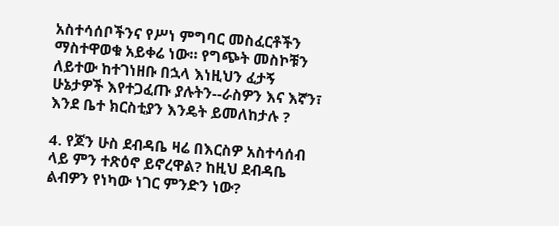አስተሳሰቦችንና የሥነ ምግባር መስፈርቶችን ማስተዋወቁ አይቀሬ ነው። የግጭት መስኮቹን ለይተው ከተገነዘቡ በኋላ እነዚህን ፈታኝ ሁኔታዎች እየተጋፈጡ ያሉትን--ራስዎን እና እኛን፣ እንደ ቤተ ክርስቲያን እንዴት ይመለከታሉ ?

4. የጆን ሁስ ደብዳቤ ዛሬ በእርስዎ አስተሳሰብ ላይ ምን ተጽዕኖ ይኖረዋል? ከዚህ ደብዳቤ ልብዎን የነካው ነገር ምንድን ነው?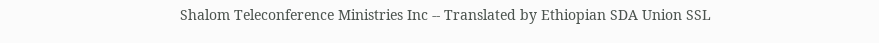Shalom Teleconference Ministries Inc -- Translated by Ethiopian SDA Union SSL